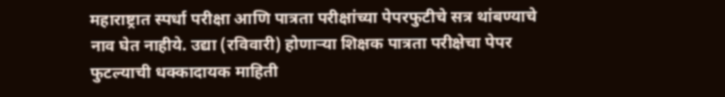महाराष्ट्रात स्पर्धा परीक्षा आणि पात्रता परीक्षांच्या पेपरफुटीचे सत्र थांबण्याचे नाव घेत नाहीये. उद्या (रविवारी) होणाऱ्या शिक्षक पात्रता परीक्षेचा पेपर फुटल्याची धक्कादायक माहिती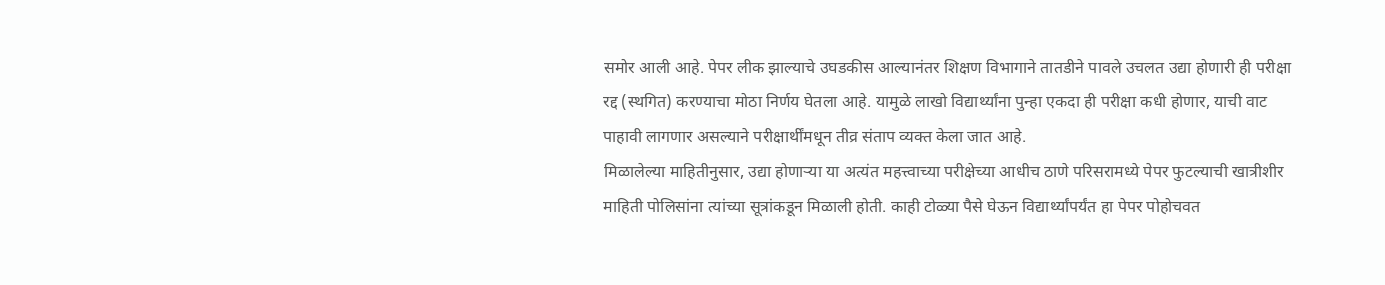समोर आली आहे. पेपर लीक झाल्याचे उघडकीस आल्यानंतर शिक्षण विभागाने तातडीने पावले उचलत उद्या होणारी ही परीक्षा रद्द (स्थगित) करण्याचा मोठा निर्णय घेतला आहे. यामुळे लाखो विद्यार्थ्यांना पुन्हा एकदा ही परीक्षा कधी होणार, याची वाट पाहावी लागणार असल्याने परीक्षार्थींमधून तीव्र संताप व्यक्त केला जात आहे.
मिळालेल्या माहितीनुसार, उद्या होणाऱ्या या अत्यंत महत्त्वाच्या परीक्षेच्या आधीच ठाणे परिसरामध्ये पेपर फुटल्याची खात्रीशीर माहिती पोलिसांना त्यांच्या सूत्रांकडून मिळाली होती. काही टोळ्या पैसे घेऊन विद्यार्थ्यांपर्यंत हा पेपर पोहोचवत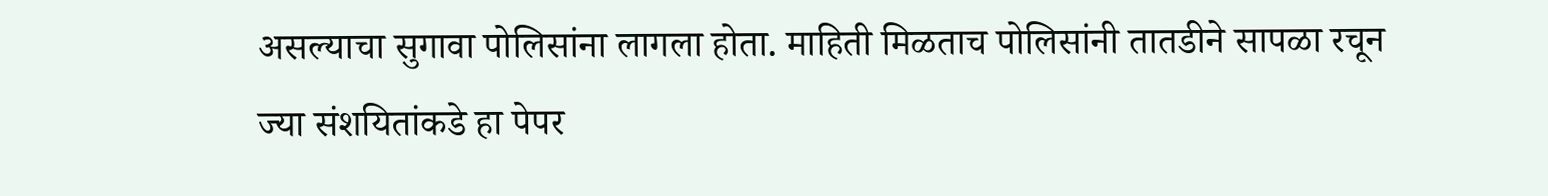असल्याचा सुगावा पोलिसांना लागला होता. माहिती मिळताच पोलिसांनी तातडीने सापळा रचून ज्या संशयितांकडे हा पेपर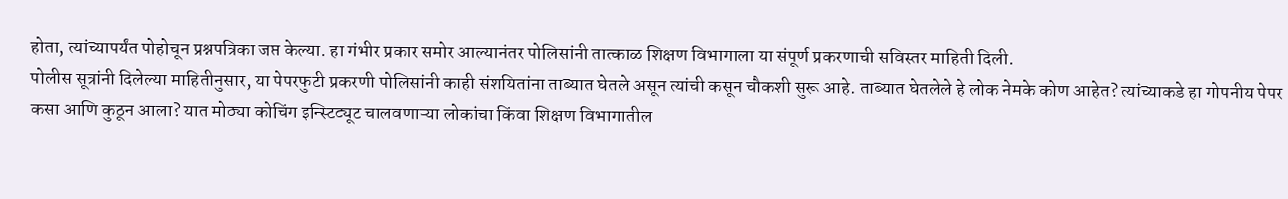होता, त्यांच्यापर्यंत पोहोचून प्रश्नपत्रिका जप्त केल्या. हा गंभीर प्रकार समोर आल्यानंतर पोलिसांनी तात्काळ शिक्षण विभागाला या संपूर्ण प्रकरणाची सविस्तर माहिती दिली.
पोलीस सूत्रांनी दिलेल्या माहितीनुसार, या पेपरफुटी प्रकरणी पोलिसांनी काही संशयितांना ताब्यात घेतले असून त्यांची कसून चौकशी सुरू आहे. ताब्यात घेतलेले हे लोक नेमके कोण आहेत? त्यांच्याकडे हा गोपनीय पेपर कसा आणि कुठून आला? यात मोठ्या कोचिंग इन्स्टिट्यूट चालवणाऱ्या लोकांचा किंवा शिक्षण विभागातील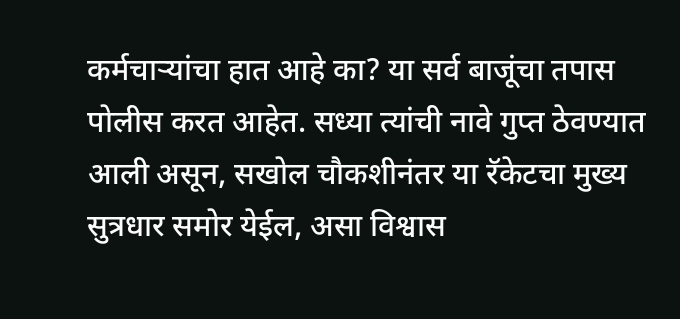कर्मचाऱ्यांचा हात आहे का? या सर्व बाजूंचा तपास पोलीस करत आहेत. सध्या त्यांची नावे गुप्त ठेवण्यात आली असून, सखोल चौकशीनंतर या रॅकेटचा मुख्य सुत्रधार समोर येईल, असा विश्वास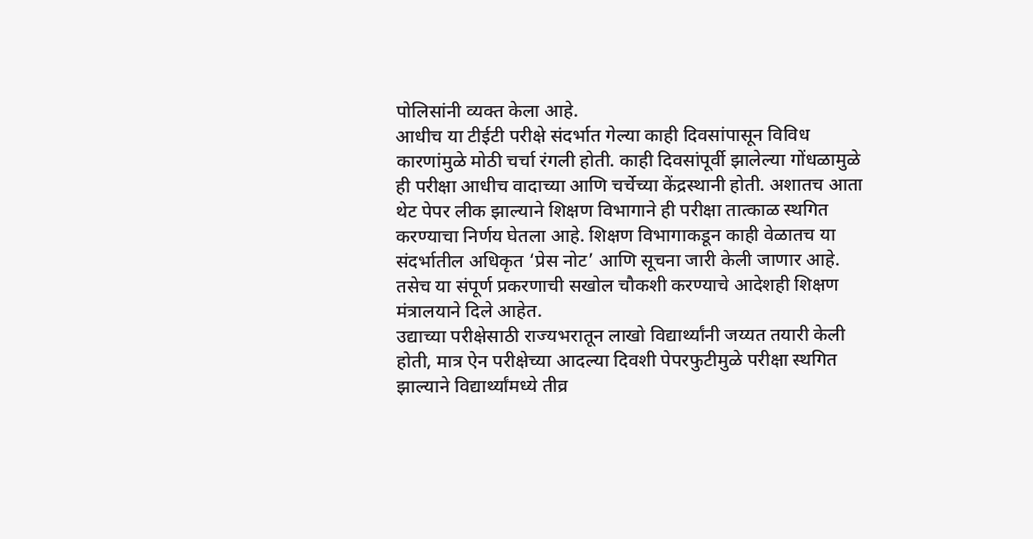पोलिसांनी व्यक्त केला आहे.
आधीच या टीईटी परीक्षे संदर्भात गेल्या काही दिवसांपासून विविध कारणांमुळे मोठी चर्चा रंगली होती. काही दिवसांपूर्वी झालेल्या गोंधळामुळे ही परीक्षा आधीच वादाच्या आणि चर्चेच्या केंद्रस्थानी होती. अशातच आता थेट पेपर लीक झाल्याने शिक्षण विभागाने ही परीक्षा तात्काळ स्थगित करण्याचा निर्णय घेतला आहे. शिक्षण विभागाकडून काही वेळातच या संदर्भातील अधिकृत ‘प्रेस नोट’ आणि सूचना जारी केली जाणार आहे. तसेच या संपूर्ण प्रकरणाची सखोल चौकशी करण्याचे आदेशही शिक्षण मंत्रालयाने दिले आहेत.
उद्याच्या परीक्षेसाठी राज्यभरातून लाखो विद्यार्थ्यांनी जय्यत तयारी केली होती, मात्र ऐन परीक्षेच्या आदल्या दिवशी पेपरफुटीमुळे परीक्षा स्थगित झाल्याने विद्यार्थ्यांमध्ये तीव्र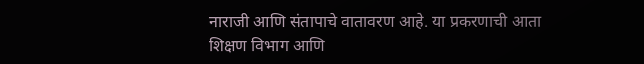नाराजी आणि संतापाचे वातावरण आहे. या प्रकरणाची आता शिक्षण विभाग आणि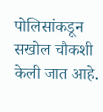पोलिसांकडून सखोल चौकशी केली जात आहे.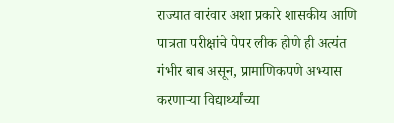राज्यात वारंवार अशा प्रकारे शासकीय आणि पात्रता परीक्षांचे पेपर लीक होणे ही अत्यंत गंभीर बाब असून, प्रामाणिकपणे अभ्यास करणाऱ्या विद्यार्थ्यांच्या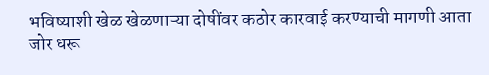भविष्याशी खेळ खेळणाऱ्या दोषींवर कठोर कारवाई करण्याची मागणी आता जोर धरू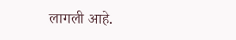लागली आहे.